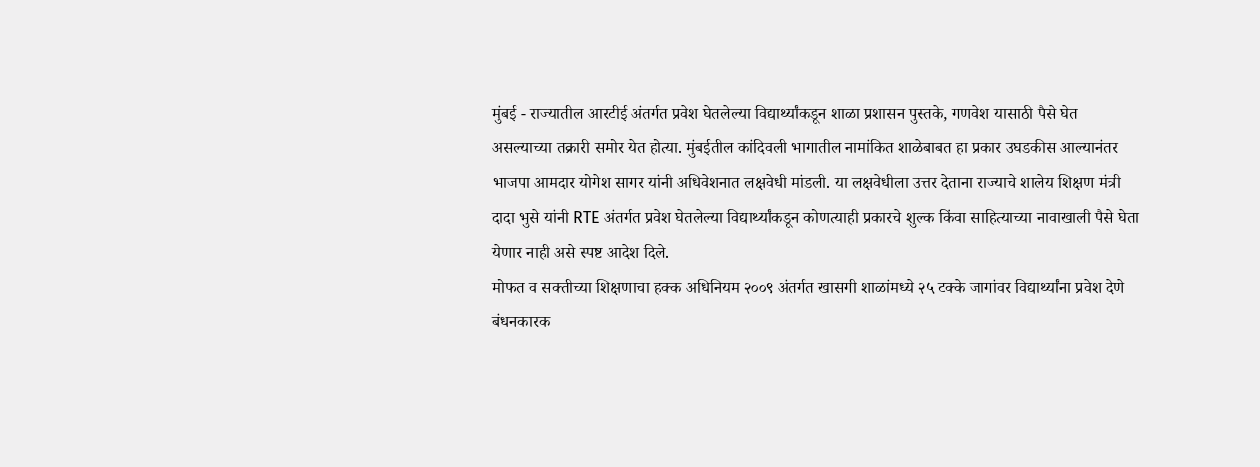मुंबई - राज्यातील आरटीई अंतर्गत प्रवेश घेतलेल्या विद्यार्थ्यांकडून शाळा प्रशासन पुस्तके, गणवेश यासाठी पैसे घेत असल्याच्या तक्रारी समोर येत होत्या. मुंबईतील कांदिवली भागातील नामांकित शाळेबाबत हा प्रकार उघडकीस आल्यानंतर भाजपा आमदार योगेश सागर यांनी अधिवेशनात लक्षवेधी मांडली. या लक्षवेधीला उत्तर देताना राज्याचे शालेय शिक्षण मंत्री दादा भुसे यांनी RTE अंतर्गत प्रवेश घेतलेल्या विद्यार्थ्यांकडून कोणत्याही प्रकारचे शुल्क किंवा साहित्याच्या नावाखाली पैसे घेता येणार नाही असे स्पष्ट आदेश दिले.
मोफत व सक्तीच्या शिक्षणाचा हक्क अधिनियम २००९ अंतर्गत खासगी शाळांमध्ये २५ टक्के जागांवर विद्यार्थ्यांना प्रवेश देणे बंधनकारक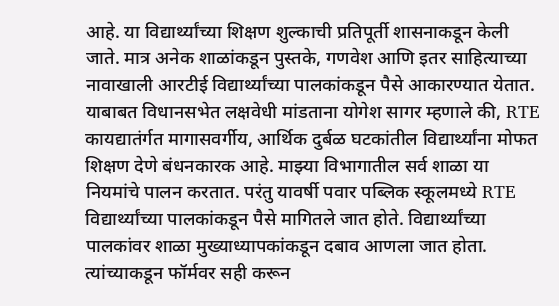आहे. या विद्यार्थ्यांच्या शिक्षण शुल्काची प्रतिपूर्ती शासनाकडून केली जाते. मात्र अनेक शाळांकडून पुस्तके, गणवेश आणि इतर साहित्याच्या नावाखाली आरटीई विद्यार्थ्यांच्या पालकांकडून पैसे आकारण्यात येतात. याबाबत विधानसभेत लक्षवेधी मांडताना योगेश सागर म्हणाले की, RTE कायद्यातंर्गत मागासवर्गीय, आर्थिक दुर्बळ घटकांतील विद्यार्थ्यांना मोफत शिक्षण देणे बंधनकारक आहे. माझ्या विभागातील सर्व शाळा या नियमांचे पालन करतात. परंतु यावर्षी पवार पब्लिक स्कूलमध्ये RTE विद्यार्थ्यांच्या पालकांकडून पैसे मागितले जात होते. विद्यार्थ्यांच्या पालकांवर शाळा मुख्याध्यापकांकडून दबाव आणला जात होता. त्यांच्याकडून फॉर्मवर सही करून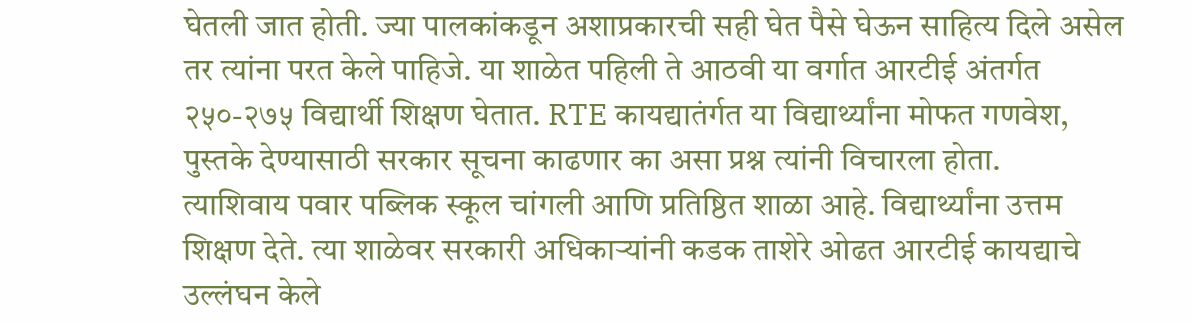घेतली जात होती. ज्या पालकांकडून अशाप्रकारची सही घेत पैसे घेऊन साहित्य दिले असेल तर त्यांना परत केले पाहिजे. या शाळेत पहिली ते आठवी या वर्गात आरटीई अंतर्गत २५०-२७५ विद्यार्थी शिक्षण घेतात. RTE कायद्यातंर्गत या विद्यार्थ्यांना मोफत गणवेश, पुस्तके देण्यासाठी सरकार सूचना काढणार का असा प्रश्न त्यांनी विचारला होता.
त्याशिवाय पवार पब्लिक स्कूल चांगली आणि प्रतिष्ठित शाळा आहे. विद्यार्थ्यांना उत्तम शिक्षण देते. त्या शाळेवर सरकारी अधिकाऱ्यांनी कडक ताशेरे ओढत आरटीई कायद्याचे उल्लंघन केले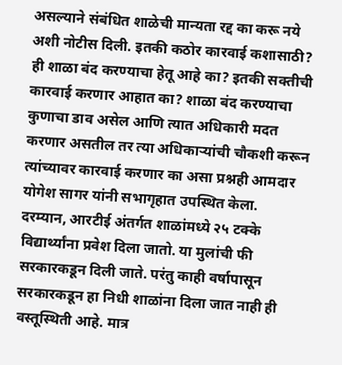असल्याने संबंधित शाळेची मान्यता रद्द का करू नये अशी नोटीस दिली. इतकी कठोर कारवाई कशासाठी? ही शाळा बंद करण्याचा हेतू आहे का? इतकी सक्तीची कारवाई करणार आहात का? शाळा बंद करण्याचा कुणाचा डाव असेल आणि त्यात अधिकारी मदत करणार असतील तर त्या अधिकाऱ्यांची चौकशी करून त्यांच्यावर कारवाई करणार का असा प्रश्नही आमदार योगेश सागर यांनी सभागृहात उपस्थित केला.
दरम्यान, आरटीई अंतर्गत शाळांमध्ये २५ टक्के विद्यार्थ्यांना प्रवेश दिला जातो. या मुलांची फी सरकारकडून दिली जाते. परंतु काही वर्षापासून सरकारकडून हा निधी शाळांना दिला जात नाही ही वस्तूस्थिती आहे. मात्र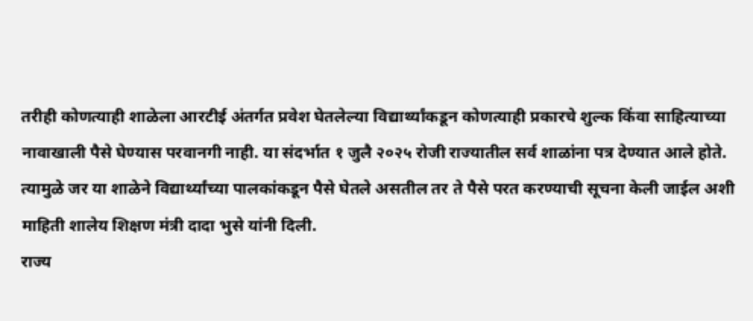तरीही कोणत्याही शाळेला आरटीई अंतर्गत प्रवेश घेतलेल्या विद्यार्थ्यांकडून कोणत्याही प्रकारचे शुल्क किंवा साहित्याच्या नावाखाली पैसे घेण्यास परवानगी नाही. या संदर्भात १ जुलै २०२५ रोजी राज्यातील सर्व शाळांना पत्र देण्यात आले होते. त्यामुळे जर या शाळेने विद्यार्थ्यांच्या पालकांकडून पैसे घेतले असतील तर ते पैसे परत करण्याची सूचना केली जाईल अशी माहिती शालेय शिक्षण मंत्री दादा भुसे यांनी दिली.
राज्य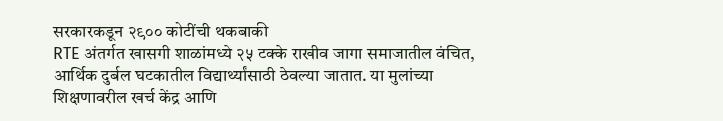सरकारकडून २९०० कोटींची थकबाकी
RTE अंतर्गत खासगी शाळांमध्ये २५ टक्के राखीव जागा समाजातील वंचित, आर्थिक दुर्बल घटकातील विद्यार्थ्यांसाठी ठेवल्या जातात. या मुलांच्या शिक्षणावरील खर्च केंद्र आणि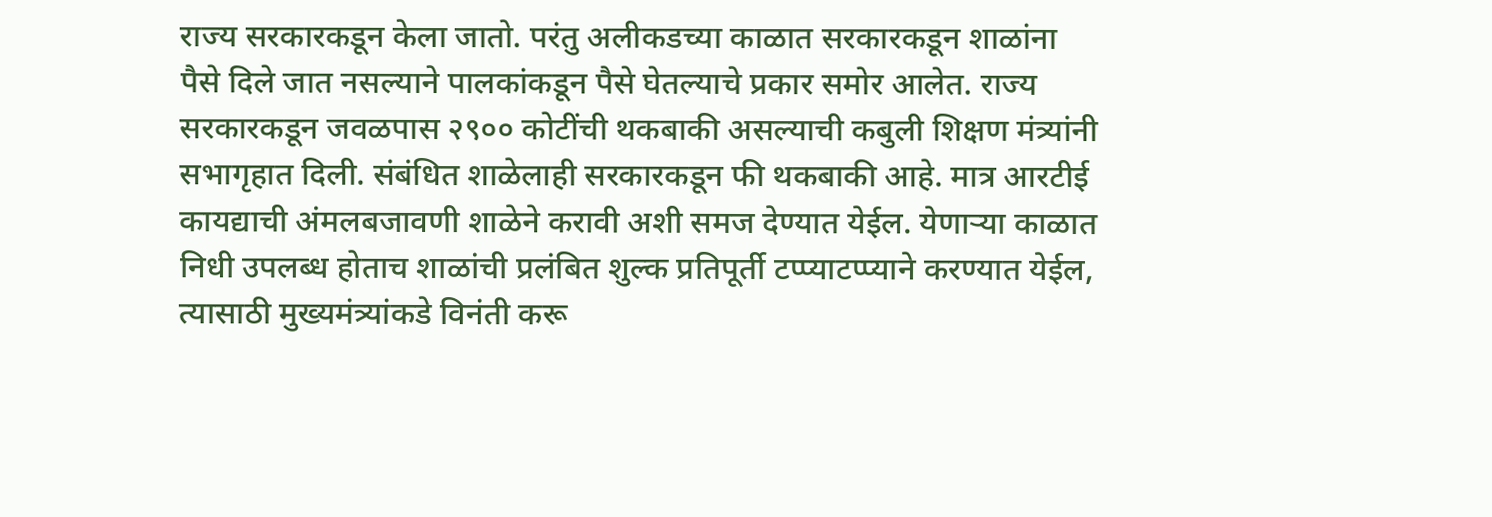राज्य सरकारकडून केला जातो. परंतु अलीकडच्या काळात सरकारकडून शाळांना पैसे दिले जात नसल्याने पालकांकडून पैसे घेतल्याचे प्रकार समोर आलेत. राज्य सरकारकडून जवळपास २९०० कोटींची थकबाकी असल्याची कबुली शिक्षण मंत्र्यांनी सभागृहात दिली. संबंधित शाळेलाही सरकारकडून फी थकबाकी आहे. मात्र आरटीई कायद्याची अंमलबजावणी शाळेने करावी अशी समज देण्यात येईल. येणाऱ्या काळात निधी उपलब्ध होताच शाळांची प्रलंबित शुल्क प्रतिपूर्ती टप्प्याटप्प्याने करण्यात येईल, त्यासाठी मुख्यमंत्र्यांकडे विनंती करू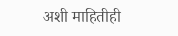अशी माहितीही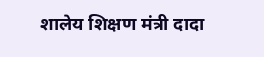शालेय शिक्षण मंत्री दादा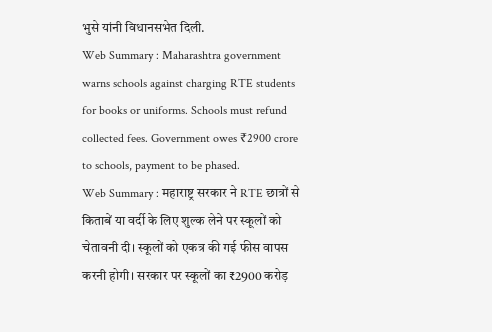भुसे यांनी विधानसभेत दिली.
Web Summary : Maharashtra government warns schools against charging RTE students for books or uniforms. Schools must refund collected fees. Government owes ₹2900 crore to schools, payment to be phased.
Web Summary : महाराष्ट्र सरकार ने RTE छात्रों से किताबें या वर्दी के लिए शुल्क लेने पर स्कूलों को चेतावनी दी। स्कूलों को एकत्र की गई फीस वापस करनी होगी। सरकार पर स्कूलों का ₹2900 करोड़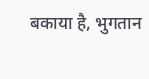बकाया है, भुगतान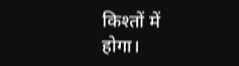किश्तों में होगा।